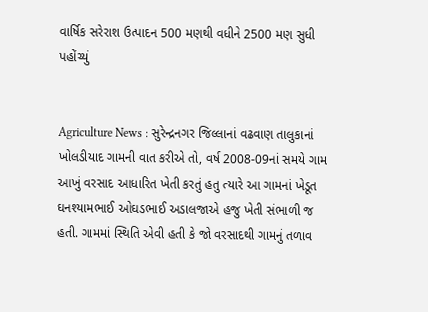વાર્ષિક સરેરાશ ઉત્પાદન 500 મણથી વધીને 2500 મણ સુધી પહોંચ્યું


Agriculture News : સુરેન્દ્રનગર જિલ્લાનાં વઢવાણ તાલુકાનાં ખોલડીયાદ ગામની વાત કરીએ તો, વર્ષ 2008-09નાં સમયે ગામ આખું વરસાદ આધારિત ખેતી કરતું હતુ ત્યારે આ ગામનાં ખેડૂત ઘનશ્યામભાઈ ઓઘડભાઈ અડાલજાએ હજુ ખેતી સંભાળી જ હતી. ગામમાં સ્થિતિ એવી હતી કે જો વરસાદથી ગામનું તળાવ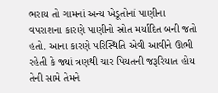ભરાય તો ગામનાં અન્ય ખેડૂતોનાં પાણીના વપરાશના કારણે પાણીનો સ્રોત મર્યાદિત બની જતો હતો. આના કારણે પરિસ્થિતિ એવી આવીને ઊભી રહેતી કે જ્યાં ત્રણથી ચાર પિયતની જરૂરિયાત હોય તેની સામે તેમને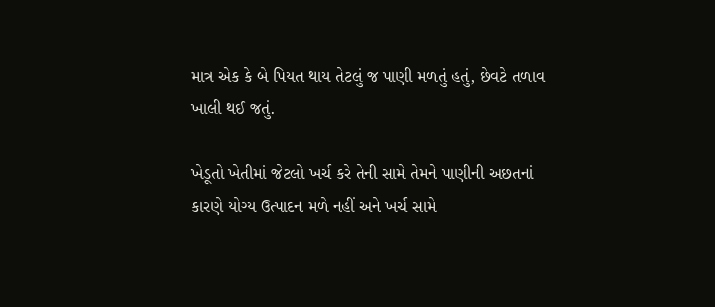માત્ર એક કે બે પિયત થાય તેટલું જ પાણી મળતું હતું, છેવટે તળાવ ખાલી થઈ જતું.

ખેડૂતો ખેતીમાં જેટલો ખર્ચ કરે તેની સામે તેમને પાણીની અછતનાં કારણે યોગ્ય ઉત્પાદન મળે નહીં અને ખર્ચ સામે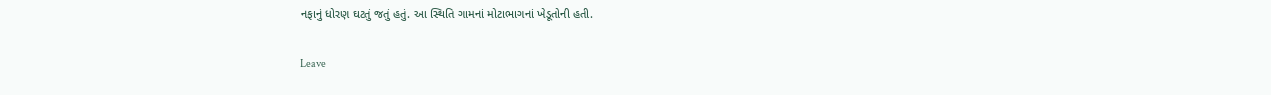નફાનું ધોરણ ઘટતું જતું હતું. આ સ્થિતિ ગામનાં મોટાભાગનાં ખેડૂતોની હતી.

Leave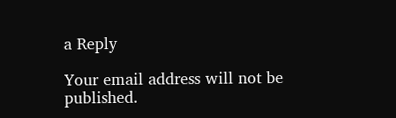a Reply

Your email address will not be published.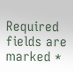Required fields are marked *